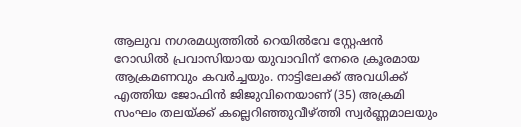ആലുവ നഗരമധ്യത്തിൽ റെയിൽവേ സ്റ്റേഷൻ റോഡിൽ പ്രവാസിയായ യുവാവിന് നേരെ ക്രൂരമായ ആക്രമണവും കവർച്ചയും. നാട്ടിലേക്ക് അവധിക്ക് എത്തിയ ജോഫിൻ ജിജുവിനെയാണ് (35) അക്രമി സംഘം തലയ്ക്ക് കല്ലെറിഞ്ഞുവീഴ്ത്തി സ്വർണ്ണമാലയും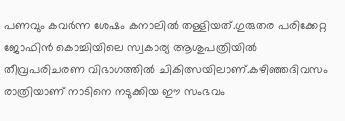പണവും കവർന്ന ശേഷം കനാലിൽ തള്ളിയത്.ഗുരുതര പരിക്കേറ്റ ജോഫിൻ കൊച്ചിയിലെ സ്വകാര്യ ആശുപത്രിയിൽ തീവ്രപരിചരണ വിഭാഗത്തിൽ ചികിത്സയിലാണ്.കഴിഞ്ഞദിവസം രാത്രിയാണ് നാടിനെ നടുക്കിയ ഈ സംഭവം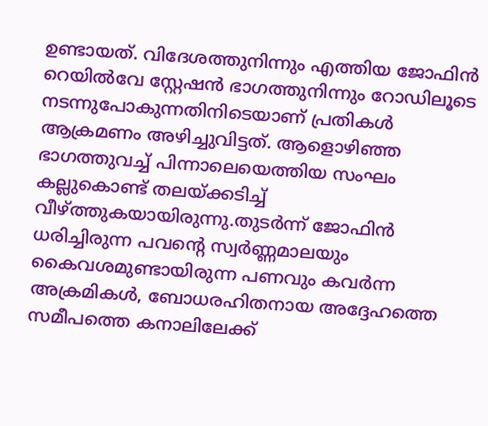ഉണ്ടായത്. വിദേശത്തുനിന്നും എത്തിയ ജോഫിൻ റെയിൽവേ സ്റ്റേഷൻ ഭാഗത്തുനിന്നും റോഡിലൂടെ നടന്നുപോകുന്നതിനിടെയാണ് പ്രതികൾ ആക്രമണം അഴിച്ചുവിട്ടത്. ആളൊഴിഞ്ഞ ഭാഗത്തുവച്ച് പിന്നാലെയെത്തിയ സംഘം കല്ലുകൊണ്ട് തലയ്ക്കടിച്ച് വീഴ്ത്തുകയായിരുന്നു.തുടർന്ന് ജോഫിൻ ധരിച്ചിരുന്ന പവന്റെ സ്വർണ്ണമാലയും കൈവശമുണ്ടായിരുന്ന പണവും കവർന്ന അക്രമികൾ, ബോധരഹിതനായ അദ്ദേഹത്തെ സമീപത്തെ കനാലിലേക്ക്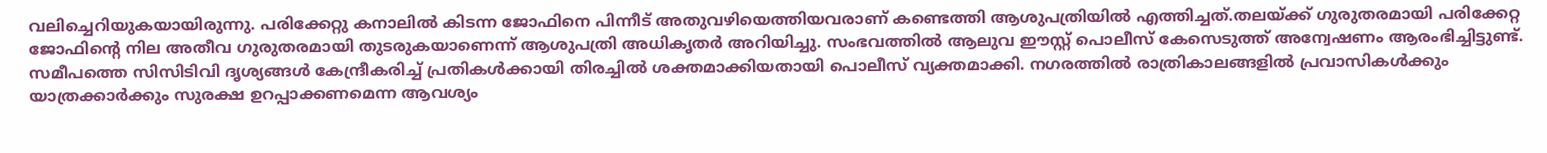വലിച്ചെറിയുകയായിരുന്നു. പരിക്കേറ്റു കനാലിൽ കിടന്ന ജോഫിനെ പിന്നീട് അതുവഴിയെത്തിയവരാണ് കണ്ടെത്തി ആശുപത്രിയിൽ എത്തിച്ചത്.തലയ്ക്ക് ഗുരുതരമായി പരിക്കേറ്റ ജോഫിൻ്റെ നില അതീവ ഗുരുതരമായി തുടരുകയാണെന്ന് ആശുപത്രി അധികൃതർ അറിയിച്ചു. സംഭവത്തിൽ ആലുവ ഈസ്റ്റ് പൊലീസ് കേസെടുത്ത് അന്വേഷണം ആരംഭിച്ചിട്ടുണ്ട്. സമീപത്തെ സിസിടിവി ദൃശ്യങ്ങൾ കേന്ദ്രീകരിച്ച് പ്രതികൾക്കായി തിരച്ചിൽ ശക്തമാക്കിയതായി പൊലീസ് വ്യക്തമാക്കി. നഗരത്തിൽ രാത്രികാലങ്ങളിൽ പ്രവാസികൾക്കും യാത്രക്കാർക്കും സുരക്ഷ ഉറപ്പാക്കണമെന്ന ആവശ്യം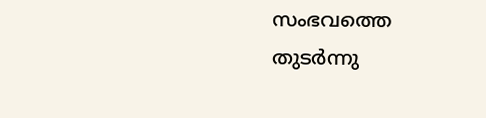സംഭവത്തെ തുടർന്നു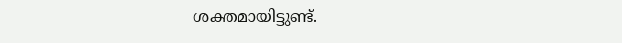ശക്തമായിട്ടുണ്ട്.